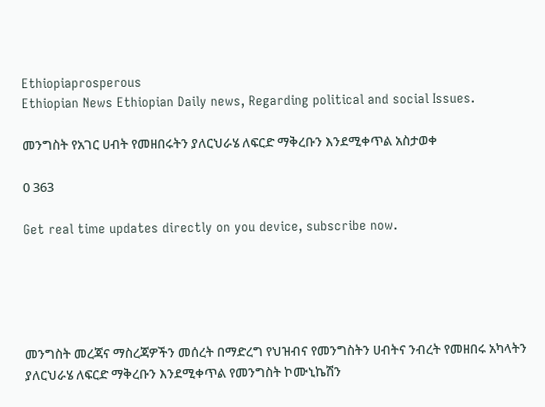Ethiopiaprosperous
Ethiopian News Ethiopian Daily news, Regarding political and social Issues.

መንግስት የአገር ሀብት የመዘበሩትን ያለርህራሄ ለፍርድ ማቅረቡን እንደሚቀጥል አስታወቀ

0 363

Get real time updates directly on you device, subscribe now.





መንግስት መረጃና ማስረጃዎችን መሰረት በማድረግ የህዝብና የመንግስትን ሀብትና ንብረት የመዘበሩ አካላትን ያለርህራሄ ለፍርድ ማቅረቡን እንደሚቀጥል የመንግስት ኮሙኒኬሽን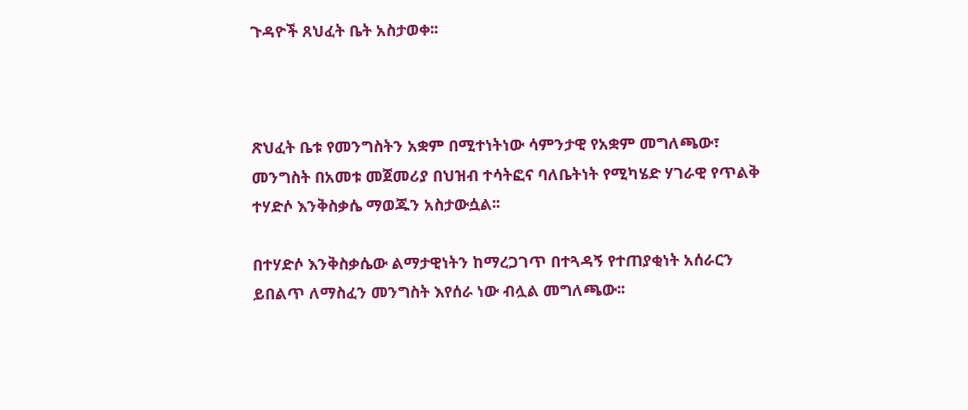ጉዳዮች ጸህፈት ቤት አስታወቀ፡፡



ጽህፈት ቤቱ የመንግስትን አቋም በሚተነትነው ሳምንታዊ የአቋም መግለጫው፣ መንግስት በአመቱ መጀመሪያ በህዝብ ተሳትፎና ባለቤትነት የሚካሄድ ሃገራዊ የጥልቅ ተሃድሶ እንቅስቃሴ ማወጁን አስታውሷል፡፡

በተሃድሶ እንቅስቃሴው ልማታዊነትን ከማረጋገጥ በተጓዳኝ የተጠያቂነት አሰራርን ይበልጥ ለማስፈን መንግስት እየሰራ ነው ብሏል መግለጫው፡፡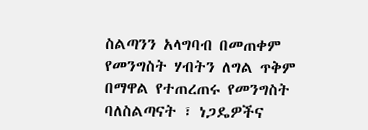ስልጣንን አላግባብ በመጠቀም የመንግስት ሃብትን ለግል ጥቅም በማዋል የተጠረጠሩ የመንግስት ባለስልጣናት ፣ ነጋዴዎችና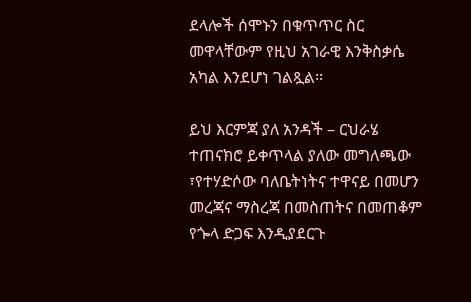ደላሎች ሰሞኑን በቁጥጥር ስር መዋላቸውም የዚህ አገራዊ እንቅስቃሴ አካል እንደሆነ ገልጿል፡፡

ይህ እርምጃ ያለ አንዳች – ርህራሄ ተጠናክሮ ይቀጥላል ያለው መግለጫው ፣የተሃድሶው ባለቤትነትና ተዋናይ በመሆን መረጃና ማስረጃ በመስጠትና በመጠቆም የጐላ ድጋፍ እንዲያደርጉ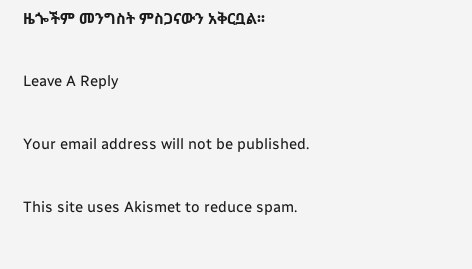ዜጐችም መንግስት ምስጋናውን አቅርቧል፡፡

Leave A Reply

Your email address will not be published.

This site uses Akismet to reduce spam.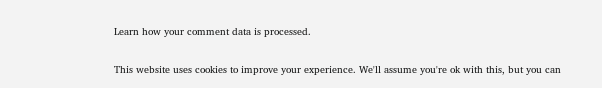Learn how your comment data is processed.

This website uses cookies to improve your experience. We'll assume you're ok with this, but you can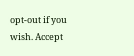opt-out if you wish. Accept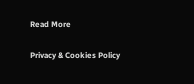Read More

Privacy & Cookies Policy